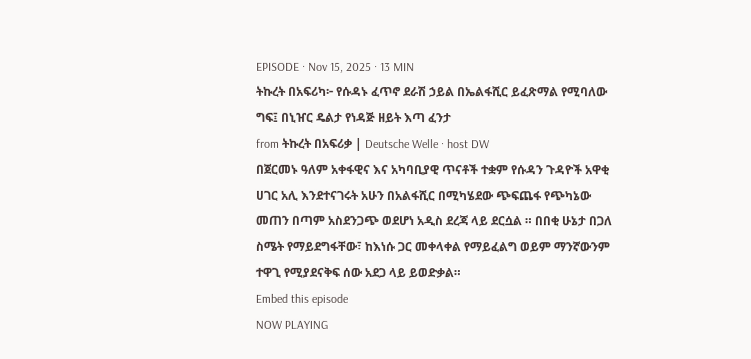EPISODE · Nov 15, 2025 · 13 MIN
ትኩረት በአፍሪካ፦ የሱዳኑ ፈጥኖ ደራሽ ኃይል በኤልፋሺር ይፈጽማል የሚባለው ግፍ፤ በኒዠር ዴልታ የነዳጅ ዘይት እጣ ፈንታ
from ትኩረት በአፍሪቃ | Deutsche Welle · host DW
በጀርመኑ ዓለም አቀፋዊና እና አካባቢያዊ ጥናቶች ተቋም የሱዳን ጉዳዮች አዋቂ ሀገር አሊ እንደተናገሩት አሁን በአልፋሺር በሚካሄደው ጭፍጨፋ የጭካኔው መጠን በጣም አስደንጋጭ ወደሆነ አዲስ ደረጃ ላይ ደርሷል ። በበቂ ሁኔታ በጋለ ስሜት የማይደግፋቸው፣ ከእነሱ ጋር መቀላቀል የማይፈልግ ወይም ማንኛውንም ተዋጊ የሚያደናቅፍ ሰው አደጋ ላይ ይወድቃል።
Embed this episode
NOW PLAYING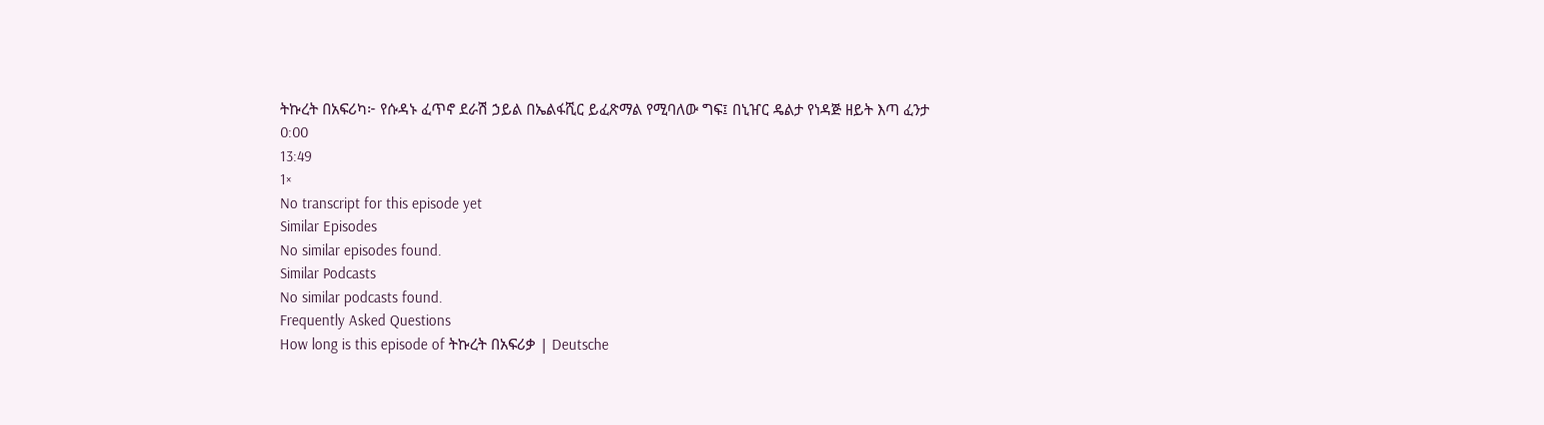ትኩረት በአፍሪካ፦ የሱዳኑ ፈጥኖ ደራሽ ኃይል በኤልፋሺር ይፈጽማል የሚባለው ግፍ፤ በኒዠር ዴልታ የነዳጅ ዘይት እጣ ፈንታ
0:00
13:49
1×
No transcript for this episode yet
Similar Episodes
No similar episodes found.
Similar Podcasts
No similar podcasts found.
Frequently Asked Questions
How long is this episode of ትኩረት በአፍሪቃ | Deutsche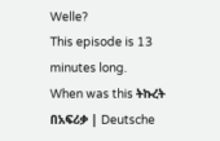Welle?
This episode is 13 minutes long.
When was this ትኩረት በአፍሪቃ | Deutsche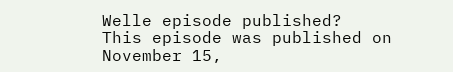Welle episode published?
This episode was published on November 15,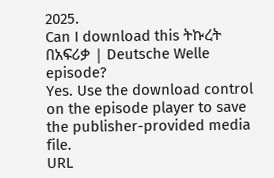2025.
Can I download this ትኩረት በአፍሪቃ | Deutsche Welle episode?
Yes. Use the download control on the episode player to save the publisher-provided media file.
URL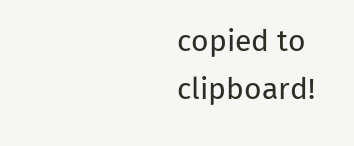copied to clipboard!